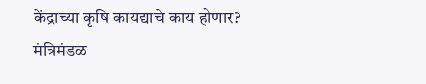केंद्राच्या कृषि कायद्याचे काय होणार?
मंत्रिमंडळ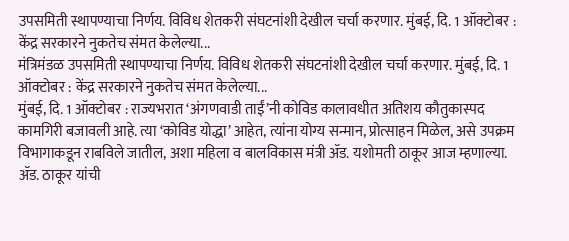उपसमिती स्थापण्याचा निर्णय. विविध शेतकरी संघटनांशी देखील चर्चा करणार. मुंबई, दि. 1 ऑक्टोबर : केंद्र सरकारने नुकतेच संमत केलेल्या...
मंत्रिमंडळ उपसमिती स्थापण्याचा निर्णय. विविध शेतकरी संघटनांशी देखील चर्चा करणार. मुंबई, दि. 1 ऑक्टोबर : केंद्र सरकारने नुकतेच संमत केलेल्या...
मुंबई, दि. 1 ऑक्टोबर : राज्यभरात ‘अंगणवाडी ताईं’नी कोविड कालावधीत अतिशय कौतुकास्पद कामगिरी बजावली आहे. त्या ‘कोविड योद्धा’ आहेत, त्यांना योग्य सन्मान, प्रोत्साहन मिळेल, असे उपक्रम विभागाकडून राबविले जातील, अशा महिला व बालविकास मंत्री ॲड. यशोमती ठाकूर आज म्हणाल्या. ॲड. ठाकूर यांची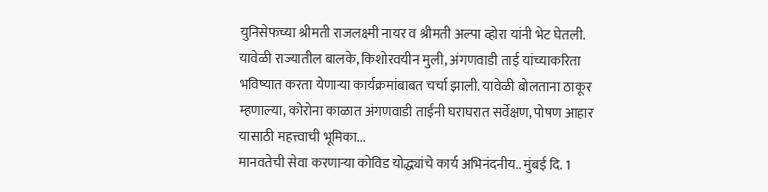युनिसेफच्या श्रीमती राजलक्ष्मी नायर व श्रीमती अल्पा व्होरा यांनी भेट घेतली. यावेळी राज्यातील बालके, किशोरवयीन मुली, अंगणवाडी ताई यांच्याकरिता भविष्यात करता येणाऱ्या कार्यक्रमांबाबत चर्चा झाली. यावेळी बोलताना ठाकूर म्हणाल्या, कोरोना काळात अंगणवाडी ताईंनी घराघरात सर्वेक्षण, पोषण आहार यासाठी महत्त्वाची भूमिका...
मानवतेची सेवा करणाऱ्या कोविड योद्ध्यांचे कार्य अभिनंदनीय.. मुंबई दि. 1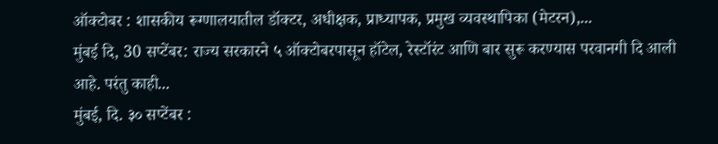ऑक्टोबर : शासकीय रूग्णालयातील डॉक्टर, अधीक्षक, प्राध्यापक, प्रमुख व्यवस्थापिका (मेटरन),...
मुंबई दि, 30 सप्टेंबर: राज्य सरकारने ५ ऑक्टोबरपासून हॉटेल, रेस्टॉरंट आणि बार सुरू करण्यास परवानगी दि आली आहे. परंतु काही...
मुंबई, दि. ३० सप्टेंबर :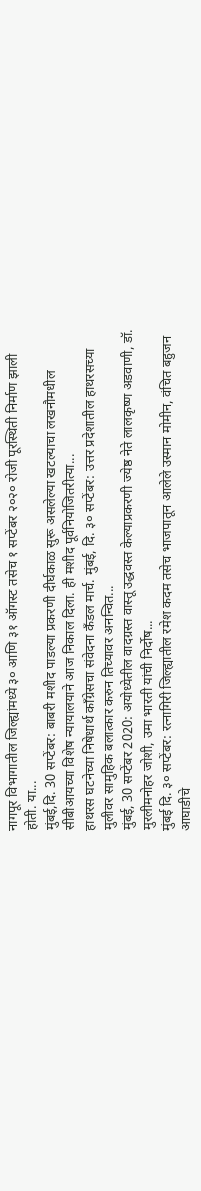नागपूर विभागातील जिल्ह्यांमध्ये ३० आणि ३१ ऑगस्ट तसेच १ सप्टेंबर २०२० रोजी पूरस्थिती निर्माण झाली होती. या...
मुंबई,दि. 30 सप्टेंबर: बाबरी मशीद पाडल्या प्रकरणी दीर्घकाळ सुरू असलेल्या खटल्याचा लखनौमधील सीबीआयच्या विशेष न्यायालयाने आज निकाल दिला. ही मशीद पूर्वनियोजितरीत्या...
हाथरस घटनेच्या निषेधार्थ काँग्रेसचा संवेदना कँडल मार्च. मुंबई, दि. ३० सप्टेंबर: उत्तर प्रदेशातील हाथरसच्या मुलीवर सामुहिक बलात्कार करुन तिच्यावर अनन्वित...
मुंबई, 30 सप्टेंबर 2020: अयोध्येतील वादग्रस्त वास्तू उद्धवस्त केल्याप्रकरणी ज्येष्ठ नेते लालकृष्ण अडवाणी, डॉ. मुरलीमनोहर जोशी, उमा भारती यांची निर्दोष...
मुंबई दि. ३० सप्टेंबर: रत्नागिरी जिल्ह्यातील रमेश कदम तसेच भाजपातून आलेले उस्मान मोमीन, वंचित बहुजन आघाडीचे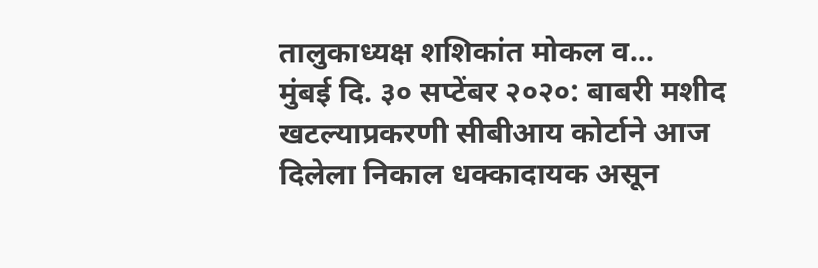तालुकाध्यक्ष शशिकांत मोकल व...
मुंबई दि. ३० सप्टेंबर २०२०: बाबरी मशीद खटल्याप्रकरणी सीबीआय कोर्टाने आज दिलेला निकाल धक्कादायक असून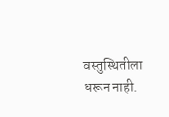वस्तुस्थितीला धरून नाही.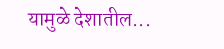यामुळे देशातील...